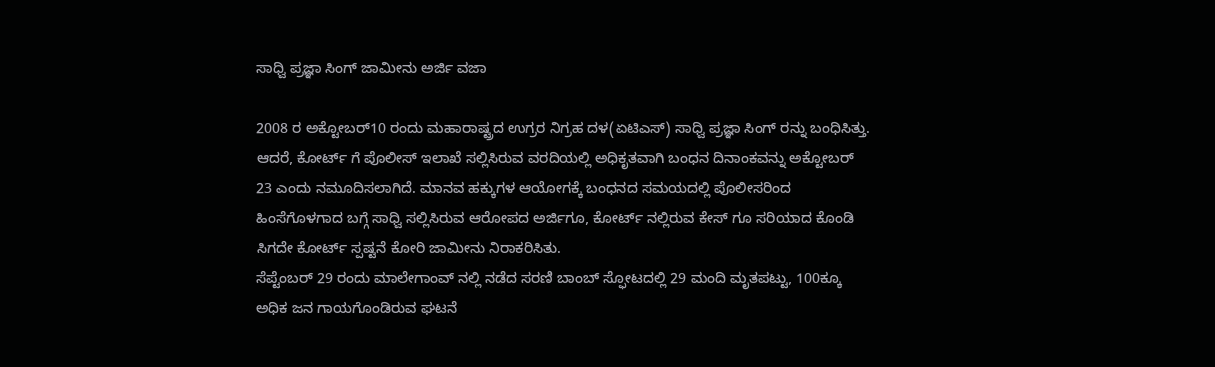ಸಾಧ್ವಿ ಪ್ರಜ್ಞಾ ಸಿಂಗ್ ಜಾಮೀನು ಅರ್ಜಿ ವಜಾ

2008 ರ ಅಕ್ಟೋಬರ್10 ರಂದು ಮಹಾರಾಷ್ಟ್ರದ ಉಗ್ರರ ನಿಗ್ರಹ ದಳ(ಏಟಿಎಸ್) ಸಾಧ್ವಿ ಪ್ರಜ್ಞಾ ಸಿಂಗ್ ರನ್ನು ಬಂಧಿಸಿತ್ತು. ಆದರೆ, ಕೋರ್ಟ್ ಗೆ ಪೊಲೀಸ್ ಇಲಾಖೆ ಸಲ್ಲಿಸಿರುವ ವರದಿಯಲ್ಲಿ ಅಧಿಕೃತವಾಗಿ ಬಂಧನ ದಿನಾಂಕವನ್ನು ಅಕ್ಟೋಬರ್ 23 ಎಂದು ನಮೂದಿಸಲಾಗಿದೆ. ಮಾನವ ಹಕ್ಕುಗಳ ಆಯೋಗಕ್ಕೆ ಬಂಧನದ ಸಮಯದಲ್ಲಿ ಪೊಲೀಸರಿಂದ ಹಿಂಸೆಗೊಳಗಾದ ಬಗ್ಗೆ ಸಾಧ್ವಿ ಸಲ್ಲಿಸಿರುವ ಆರೋಪದ ಅರ್ಜಿಗೂ, ಕೋರ್ಟ್ ನಲ್ಲಿರುವ ಕೇಸ್ ಗೂ ಸರಿಯಾದ ಕೊಂಡಿ ಸಿಗದೇ ಕೋರ್ಟ್ ಸ್ಪಷ್ಟನೆ ಕೋರಿ ಜಾಮೀನು ನಿರಾಕರಿಸಿತು.
ಸೆಪ್ಟೆಂಬರ್ 29 ರಂದು ಮಾಲೇಗಾಂವ್ ನಲ್ಲಿ ನಡೆದ ಸರಣಿ ಬಾಂಬ್ ಸ್ಫೋಟದಲ್ಲಿ 29 ಮಂದಿ ಮೃತಪಟ್ಟು, 100ಕ್ಕೂ ಅಧಿಕ ಜನ ಗಾಯಗೊಂಡಿರುವ ಘಟನೆ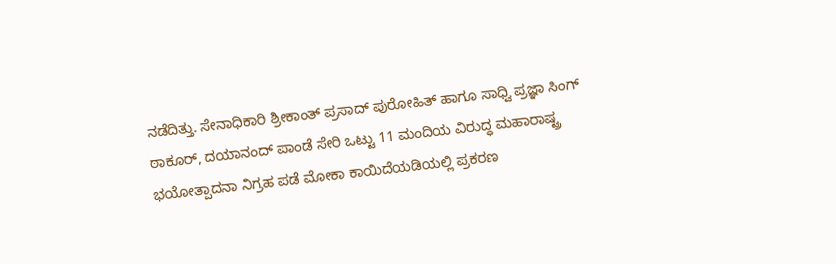ನಡೆದಿತ್ತು. ಸೇನಾಧಿಕಾರಿ ಶ್ರೀಕಾಂತ್ ಪ್ರಸಾದ್ ಪುರೋಹಿತ್ ಹಾಗೂ ಸಾಧ್ವಿ ಪ್ರಜ್ಞಾ ಸಿಂಗ್ ಠಾಕೂರ್, ದಯಾನಂದ್ ಪಾಂಡೆ ಸೇರಿ ಒಟ್ಟು 11 ಮಂದಿಯ ವಿರುದ್ಧ ಮಹಾರಾಷ್ಟ್ರ ಭಯೋತ್ಪಾದನಾ ನಿಗ್ರಹ ಪಡೆ ಮೋಕಾ ಕಾಯಿದೆಯಡಿಯಲ್ಲಿ ಪ್ರಕರಣ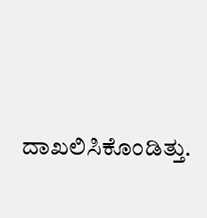ದಾಖಲಿಸಿಕೊಂಡಿತ್ತು.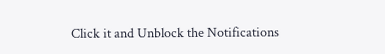Click it and Unblock the Notifications